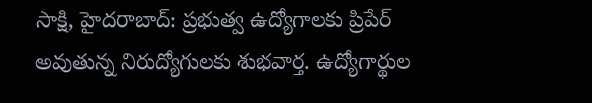సాక్షి, హైదరాబాద్: ప్రభుత్వ ఉద్యోగాలకు ప్రిపేర్ అవుతున్న నిరుద్యోగులకు శుభవార్త. ఉద్యోగార్థుల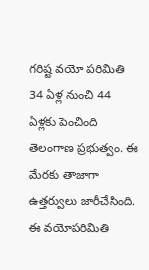గరిష్ట వయో పరిమితి 34 ఏళ్ల నుంచి 44 ఏళ్లకు పెంచింది తెలంగాణ ప్రభుత్వం. ఈ మేరకు తాజాగా ఉత్తర్వులు జారీచేసింది.
ఈ వయోపరిమితి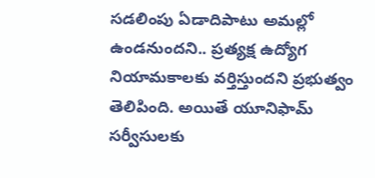సడలింపు ఏడాదిపాటు అమల్లో ఉండనుందని.. ప్రత్యక్ష ఉద్యోగ నియామకాలకు వర్తిస్తుందని ప్రభుత్వం తెలిపింది. అయితే యూనిఫామ్ సర్వీసులకు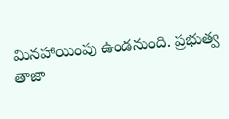మినహాయింపు ఉండనుంది. ప్రభుత్వ తాజా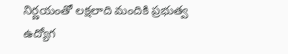నిర్ణయంతో లక్షలాది మందికి ప్రభుత్వ ఉద్యోగ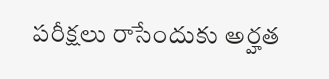పరీక్షలు రాసేందుకు అర్హత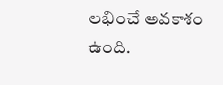లభించే అవకాశం ఉంది.